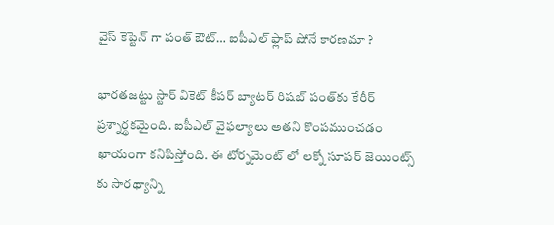వైస్ కెప్టెన్ గా పంత్ ఔట్… ఐపీఎల్ ఫ్లాప్ షోనే కారణమా ?

భారతజట్టు స్టార్ వికెట్ కీపర్ బ్యాటర్ రిషబ్ పంత్‌కు కేరీర్ ప్రశ్నార్థకమైంది. ఐపీఎల్ వైఫల్యాలు అతని కొంపముంచడం ఖాయంగా కనిపిస్తోంది. ఈ టోర్నమెంట్ లో లక్నో సూపర్ జెయింట్స్ కు సారథ్యాన్ని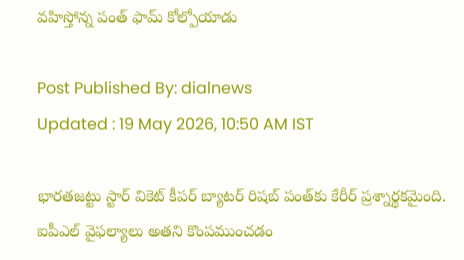వహిస్తోన్న పంత్ ఫామ్ కోల్పోయాడు

Post Published By: dialnews
Updated : 19 May 2026, 10:50 AM IST

భారతజట్టు స్టార్ వికెట్ కీపర్ బ్యాటర్ రిషబ్ పంత్‌కు కేరీర్ ప్రశ్నార్థకమైంది. ఐపీఎల్ వైఫల్యాలు అతని కొంపముంచడం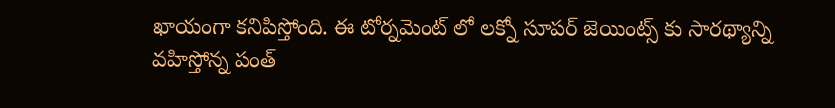ఖాయంగా కనిపిస్తోంది. ఈ టోర్నమెంట్ లో లక్నో సూపర్ జెయింట్స్ కు సారథ్యాన్ని వహిస్తోన్న పంత్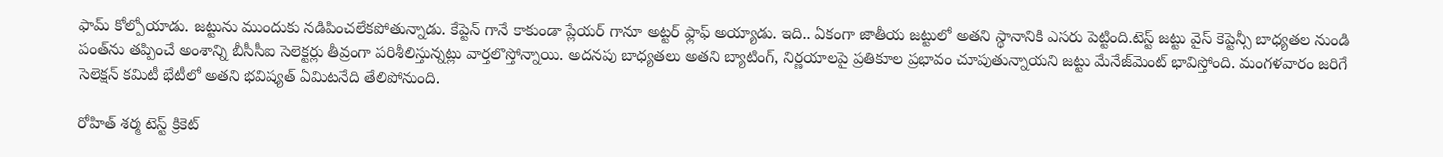ఫామ్ కోల్పోయాడు. జట్టును ముందుకు నడిపించలేకపోతున్నాడు. కేప్టెన్ గానే కాకుండా ప్లేయర్ గానూ అట్టర్ ఫ్లాఫ్ అయ్యాడు. ఇది.. ఏకంగా జాతీయ జట్టులో అతని స్థానానికి ఎసరు పెట్టింది.టెస్ట్ జట్టు వైస్ కెప్టెన్సీ బాధ్యతల నుండి పంత్‌ను తప్పించే అంశాన్ని బీసీసీఐ సెలెక్టర్లు తీవ్రంగా పరిశీలిస్తున్నట్లు వార్తలొస్తోన్నాయి. అదనపు బాధ్యతలు అతని బ్యాటింగ్, నిర్ణయాలపై ప్రతికూల ప్రభావం చూపుతున్నాయని జట్టు మేనేజ్‌మెంట్ భావిస్తోంది. మంగళవారం జరిగే సెలెక్షన్ కమిటీ భేటీలో అతని భవిష్యత్ ఏమిటనేది తేలిపోనుంది.

రోహిత్ శర్మ టెస్ట్ క్రికెట్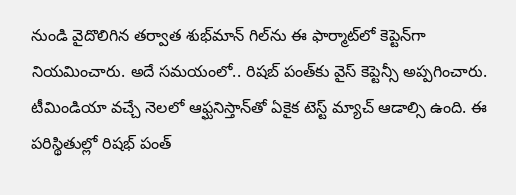నుండి వైదొలిగిన తర్వాత శుభ్‌మాన్ గిల్‌ను ఈ ఫార్మాట్‌లో కెప్టెన్‌గా నియమించారు. అదే సమయంలో.. రిషబ్ పంత్‌కు వైస్ కెప్టెన్సీ అప్పగించారు. టీమిండియా వచ్చే నెలలో ఆఫ్ఘనిస్తాన్‌తో ఏకైక టెస్ట్‌ మ్యాచ్ ఆడాల్సి ఉంది. ఈ పరిస్థితుల్లో రిషభ్ పంత్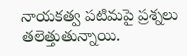నాయకత్వ పటిమపై ప్రశ్నలు తలెత్తుతున్నాయి.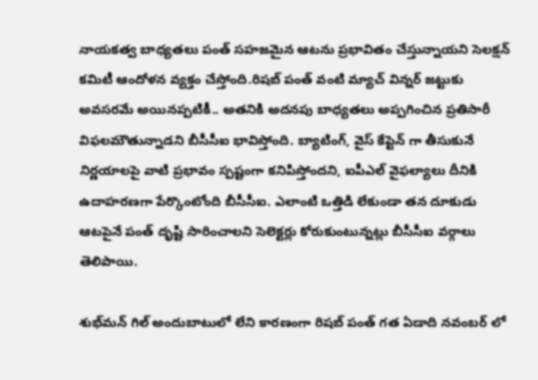నాయకత్వ బాధ్యతలు పంత్ సహజమైన ఆటను ప్రభావితం చేస్తున్నాయని సెలక్షన్ కమిటీ ఆందోళన వ్యక్తం చేస్తోంది.రిషబ్ పంత్ వంటి మ్యాచ్ విన్నర్‌ జట్టుకు అవసరమే అయినప్పటికీ.. అతనికి అదనపు బాధ్యతలు అప్పగించిన ప్రతిసారీ విఫలమౌతున్నాడని బీసీసీఐ భావిస్తోంది. బ్యాటింగ్, వైస్ కేప్టెన్ గా తీసుకునే నిర్ణయాలపై వాటి ప్రభావం స్పష్టంగా కనిపిస్తోందని, ఐపీఎల్ వైఫల్యాలు దీనికి ఉదాహరణగా పేర్కొంటోంది బీసీసీఐ. ఎలాంటి ఒత్తిడి లేకుండా తన దూకుడు ఆటపైనే పంత్ దృష్టి సారించాలని సెలెక్టర్లు కోరుకుంటున్నట్లు బీసీసీఐ వర్గాలు తెలిపాయి.

శుభ్‌మన్ గిల్ అందుబాటులో లేని కారణంగా రిషబ్ పంత్ గత ఏడాది నవంబర్ లో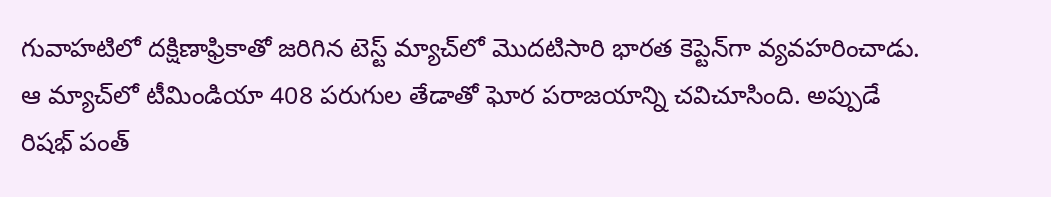గువాహటిలో దక్షిణాఫ్రికాతో జరిగిన టెస్ట్ మ్యాచ్‌లో మొదటిసారి భారత కెప్టెన్‌గా వ్యవహరించాడు. ఆ మ్యాచ్‌లో టీమిండియా 408 పరుగుల తేడాతో ఘోర పరాజయాన్ని చవిచూసింది. అప్పుడే రిషభ్ పంత్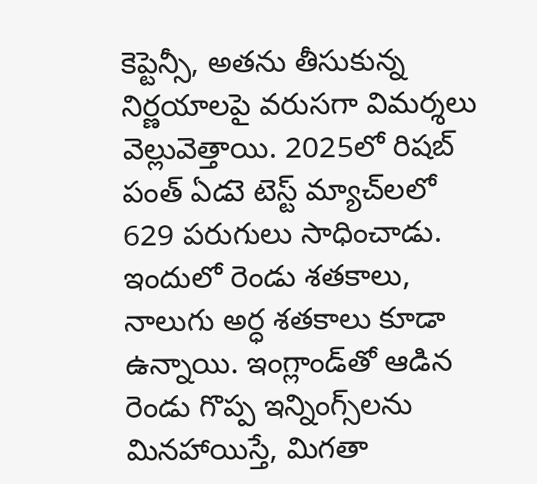కెప్టెన్సీ, అతను తీసుకున్న నిర్ణయాలపై వరుసగా విమర్శలు వెల్లువెత్తాయి. 2025లో రిషబ్ పంత్ ఏడుె టెస్ట్ మ్యాచ్‌లలో 629 పరుగులు సాధించాడు. ఇందులో రెండు శతకాలు, నాలుగు అర్ధ శతకాలు కూడా ఉన్నాయి. ఇంగ్లాండ్‌తో ఆడిన రెండు గొప్ప ఇన్నింగ్స్‌లను మినహాయిస్తే, మిగతా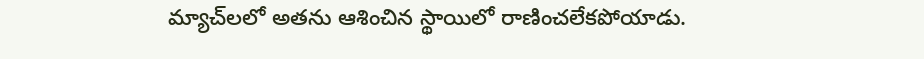మ్యాచ్‌లలో అతను ఆశించిన స్థాయిలో రాణించలేకపోయాడు.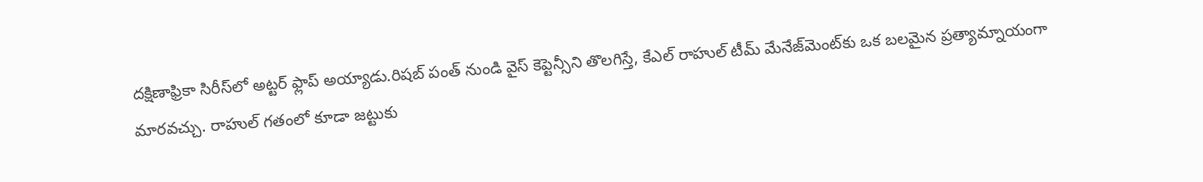దక్షిణాఫ్రికా సిరీస్‌లో అట్టర్ ఫ్లాప్ అయ్యాడు.రిషబ్ పంత్ నుండి వైస్ కెప్టెన్సీని తొలగిస్తే, కేఎల్ రాహుల్ టీమ్ మేనేజ్‌మెంట్‌కు ఒక బలమైన ప్రత్యామ్నాయంగా మారవచ్చు. రాహుల్ గతంలో కూడా జట్టుకు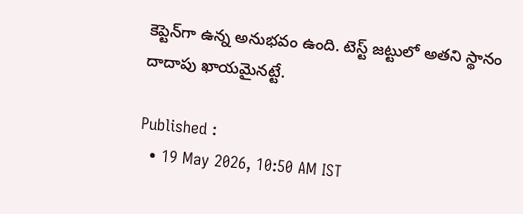కెప్టెన్‌గా ఉన్న అనుభవం ఉంది. టెస్ట్ జట్టులో అతని స్థానం దాదాపు ఖాయమైనట్టే.

Published :
  • 19 May 2026, 10:50 AM IST